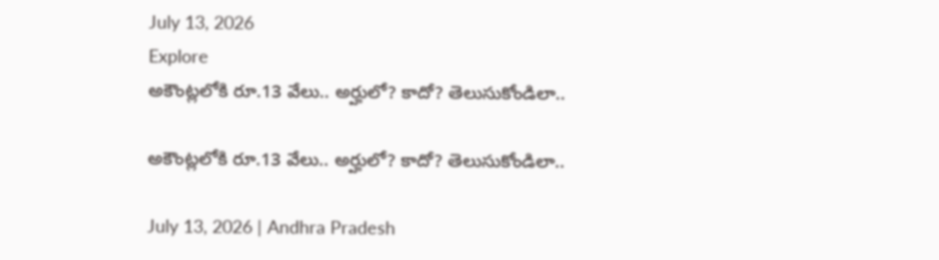July 13, 2026
Explore
అకౌంట్లలోకి రూ.13 వేలు.. అర్హులో? కాదో? తెలుసుకోండిలా..

అకౌంట్లలోకి రూ.13 వేలు.. అర్హులో? కాదో? తెలుసుకోండిలా..

July 13, 2026 | Andhra Pradesh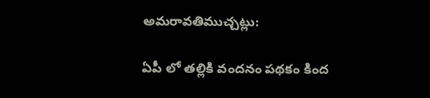అమరావతిముచ్చట్లు:

ఏపీ లో తల్లికి వందనం పథకం కింద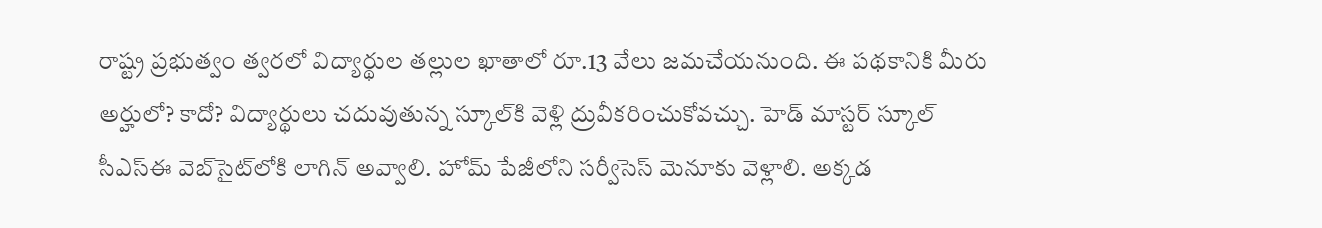రాష్ట్ర ప్రభుత్వం త్వరలో విద్యార్థుల తల్లుల ఖాతాలో రూ.13 వేలు జమచేయనుంది. ఈ పథకానికి మీరు అర్హులో? కాదో? విద్యార్థులు చదువుతున్న స్కూల్‌కి వెళ్లి ద్రువీకరించుకోవచ్చు. హెడ్ మాస్టర్ స్కూల్ సీఎస్‌ఈ వెబ్‌సైట్‌లోకి లాగిన్ అవ్వాలి. హోమ్ పేజీలోని సర్వీసెస్ మెనూకు వెళ్లాలి. అక్కడ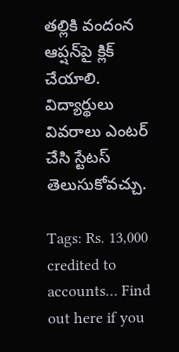తల్లికి వందంన ఆప్షన్‌పై క్లిక్ చేయాలి. విద్యార్థులు వివరాలు ఎంటర్ చేసి స్టేటస్ తెలుసుకోవచ్చు.

Tags: Rs. 13,000 credited to accounts… Find out here if you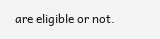are eligible or not.